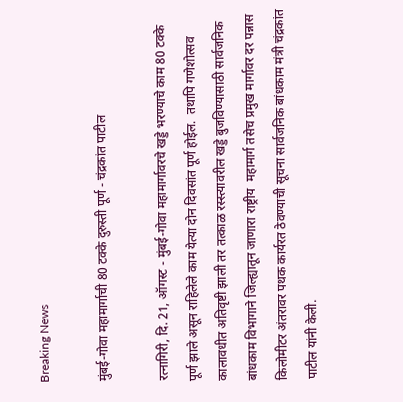Breaking News

मुंबई-गोवा महामार्गाची 80 टक्के दुरुस्ती पूर्ण - चंद्रकांत पाटील

रत्नागिरी, दि. 21, ऑगस्ट - मुंबई-गोवा महामार्गावरचे खड्डे भरण्याचे काम 80 टक्के पूर्ण झाले असून राहिलेले काम येत्या दोन दिवसांत पूर्ण होईल.  तथापि गणेशोत्सव कालावधीत अतिवृष्टी झाली तर तत्काळ रस्स्त्यावरील खड्डे बुजविण्यासाठी सार्वजनिक बांधकाम विभागाने जिल्ह्यातून जाणारा राष्ट्रीय  महामार्ग तसेच प्रमुख मार्गावर दर पन्नास किलोमीटर अंतरावर पथक कार्यरत ठेवण्याची सूचना सार्वजनिक बांधकाम मंत्री चंद्रकांत पाटील यांनी केली.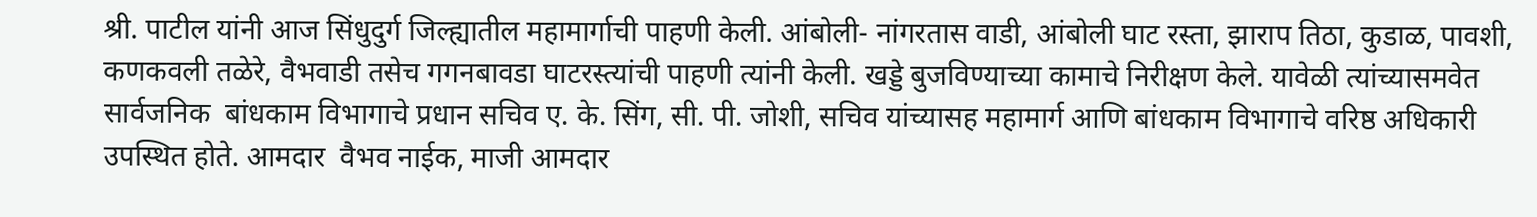श्री. पाटील यांनी आज सिंधुदुर्ग जिल्ह्यातील महामार्गाची पाहणी केली. आंबोली- नांगरतास वाडी, आंबोली घाट रस्ता, झाराप तिठा, कुडाळ, पावशी,  कणकवली तळेरे, वैभवाडी तसेच गगनबावडा घाटरस्त्यांची पाहणी त्यांनी केली. खड्डे बुजविण्याच्या कामाचे निरीक्षण केले. यावेळी त्यांच्यासमवेत सार्वजनिक  बांधकाम विभागाचे प्रधान सचिव ए. के. सिंग, सी. पी. जोशी, सचिव यांच्यासह महामार्ग आणि बांधकाम विभागाचे वरिष्ठ अधिकारी उपस्थित होते. आमदार  वैभव नाईक, माजी आमदार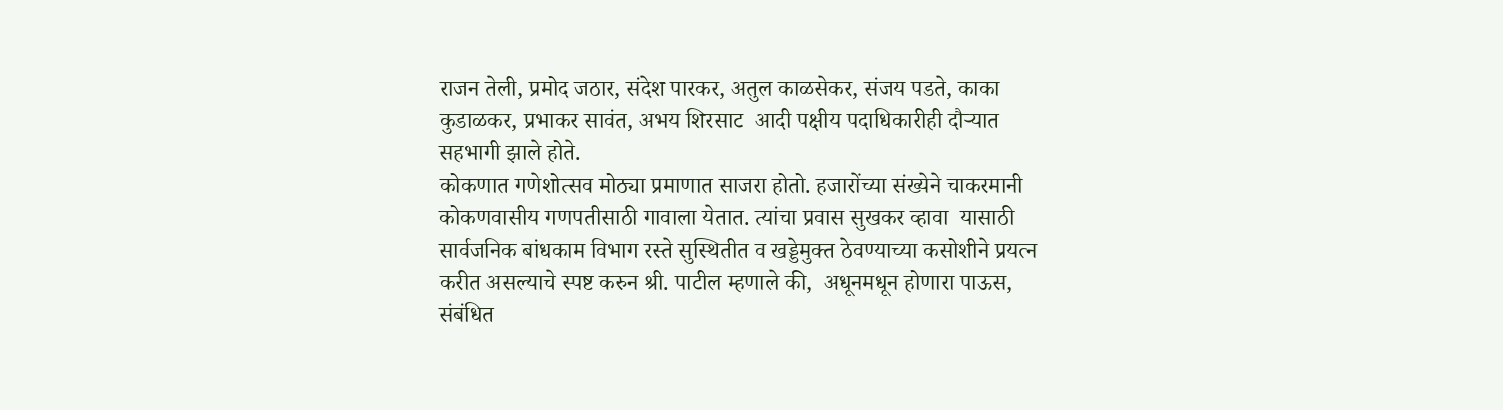राजन तेली, प्रमोद जठार, संदेश पारकर, अतुल काळसेकर, संजय पडते, काका कुडाळकर, प्रभाकर सावंत, अभय शिरसाट  आदी पक्षीय पदाधिकारीही दौर्‍यात सहभागी झाले होते.
कोकणात गणेशोत्सव मोठ्या प्रमाणात साजरा होतो. हजारोंच्या संख्येने चाकरमानी कोकणवासीय गणपतीसाठी गावाला येतात. त्यांचा प्रवास सुखकर व्हावा  यासाठी सार्वजनिक बांधकाम विभाग रस्ते सुस्थितीत व खड्डेमुक्त ठेवण्याच्या कसोशीने प्रयत्न करीत असल्याचे स्पष्ट करुन श्री. पाटील म्हणाले की,  अधूनमधून होणारा पाऊस, संबंधित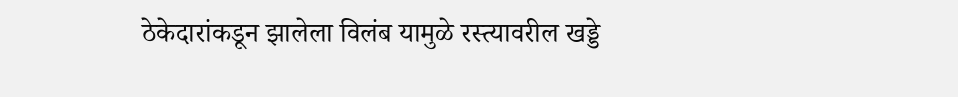ठेकेदारांकडून झालेला विलंब यामुळे रस्त्यावरील खड्डे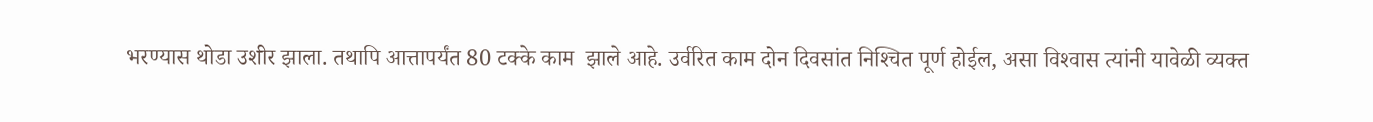भरण्यास थोडा उशीर झाला. तथापि आत्तापर्यंत 80 टक्के काम  झाले आहे. उर्वरित काम दोन दिवसांत निश्‍चित पूर्ण होईल, असा विश्‍वास त्यांनी यावेळी व्यक्त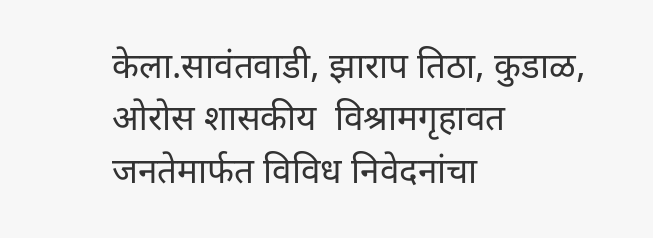केला.सावंतवाडी, झाराप तिठा, कुडाळ, ओरोस शासकीय  विश्रामगृहावत जनतेमार्फत विविध निवेदनांचा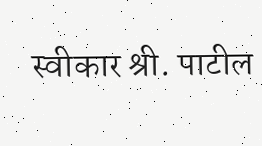स्वीकार श्री. पाटील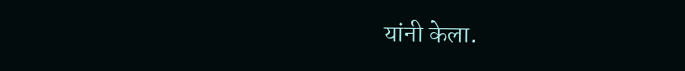यांनी केला.